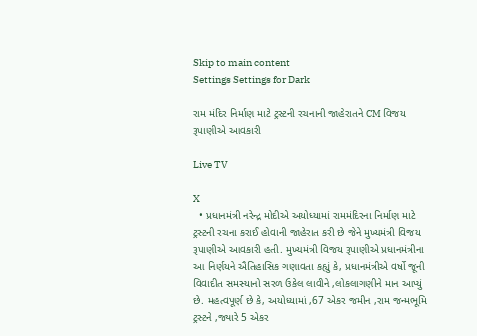Skip to main content
Settings Settings for Dark

રામ મંદિર નિર્માણ માટે ટ્રસ્ટની રચનાની જાહેરાતને CM વિજય રૂપાણીએ આવકારી

Live TV

X
  • પ્રધાનમંત્રી નરેન્દ્ર મોદીએ અયોધ્યામાં રામમંદિરના નિર્માણ માટે ટ્રસ્ટની રચના કરાઈ હોવાની જાહેરાત કરી છે જેને મુખ્યમંત્રી વિજય રૂપાણીએ આવકારી હતી. મુખ્યમંત્રી વિજય રૂપાણીએ પ્રધાનમંત્રીના આ નિર્ણયને ઐતિહાસિક ગણાવતા કહ્યું કે, પ્રધાનમંત્રીએ વર્ષો જૂની વિવાદીત સમસ્યાનો સરળ ઉકેલ લાવીને ,લોકલાગણીને માન આપ્યું છે. મહત્વપૂર્ણ છે કે, અયોધ્યામાં ,67 એકર જમીન ,રામ જન્મભૂમિ ટ્રસ્ટને ,જ્યારે 5 એકર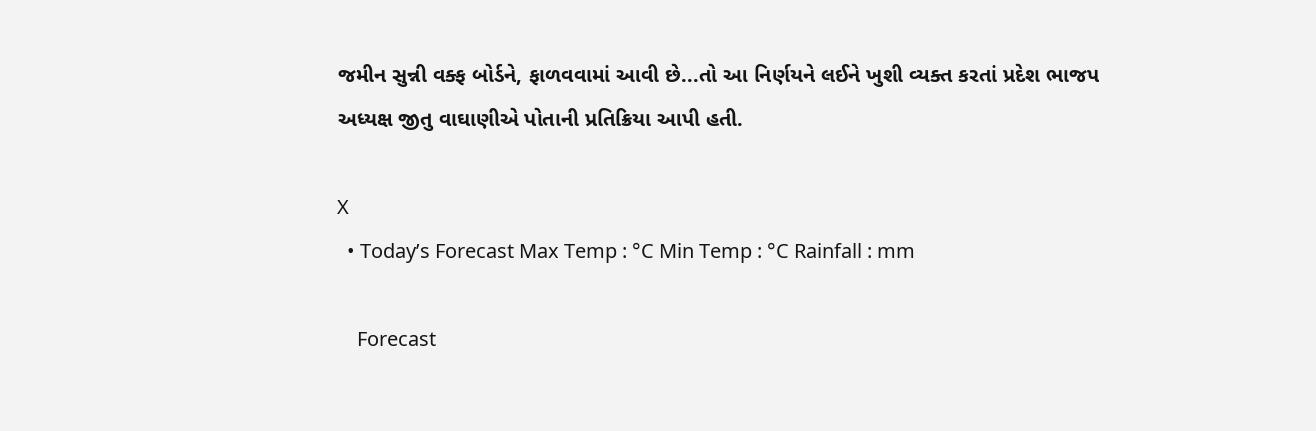જમીન સુન્ની વક્ફ બોર્ડને, ફાળવવામાં આવી છે...તો આ નિર્ણયને લઈને ખુશી વ્યક્ત કરતાં પ્રદેશ ભાજપ અધ્યક્ષ જીતુ વાઘાણીએ પોતાની પ્રતિક્રિયા આપી હતી.

X
  • Today’s Forecast Max Temp : °C Min Temp : °C Rainfall : mm

    Forecast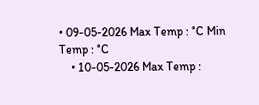• 09-05-2026 Max Temp : °C Min Temp : °C
    • 10-05-2026 Max Temp :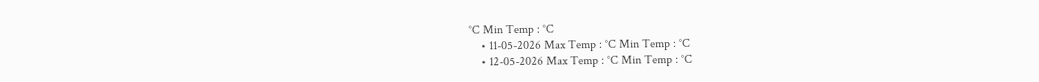°C Min Temp : °C
    • 11-05-2026 Max Temp : °C Min Temp : °C
    • 12-05-2026 Max Temp : °C Min Temp : °C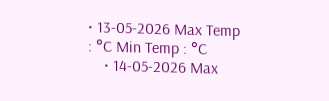• 13-05-2026 Max Temp : °C Min Temp : °C
    • 14-05-2026 Max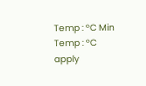Temp : °C Min Temp : °C
apply